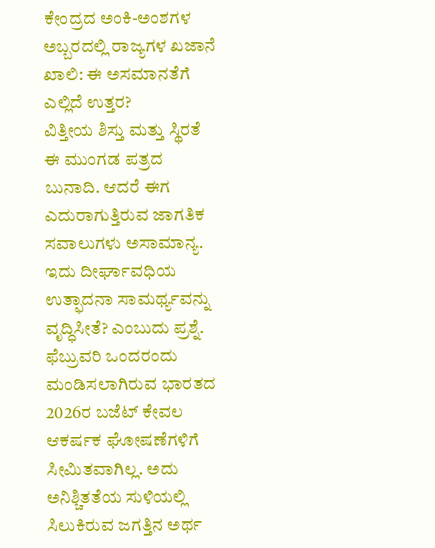ಕೇಂದ್ರದ ಅಂಕಿ-ಅಂಶಗಳ ಅಬ್ಬರದಲ್ಲಿ ರಾಜ್ಯಗಳ ಖಜಾನೆ ಖಾಲಿ: ಈ ಅಸಮಾನತೆಗೆ ಎಲ್ಲಿದೆ ಉತ್ತರ?
ವಿತ್ತೀಯ ಶಿಸ್ತು ಮತ್ತು ಸ್ಥಿರತೆ ಈ ಮುಂಗಡ ಪತ್ರದ ಬುನಾದಿ. ಆದರೆ ಈಗ ಎದುರಾಗುತ್ತಿರುವ ಜಾಗತಿಕ ಸವಾಲುಗಳು ಅಸಾಮಾನ್ಯ. ಇದು ದೀರ್ಘಾವಧಿಯ ಉತ್ಫಾದನಾ ಸಾಮರ್ಥ್ಯವನ್ನು ವೃದ್ಧಿಸೀತೆ? ಎಂಬುದು ಪ್ರಶ್ನೆ.
ಫೆಬ್ರುವರಿ ಒಂದರಂದು ಮಂಡಿಸಲಾಗಿರುವ ಭಾರತದ 2026ರ ಬಜೆಟ್ ಕೇವಲ ಆಕರ್ಷಕ ಘೋಷಣೆಗಳಿಗೆ ಸೀಮಿತವಾಗಿಲ್ಲ. ಅದು ಅನಿಶ್ಚಿತತೆಯ ಸುಳಿಯಲ್ಲಿ ಸಿಲುಕಿರುವ ಜಗತ್ತಿನ ಅರ್ಥ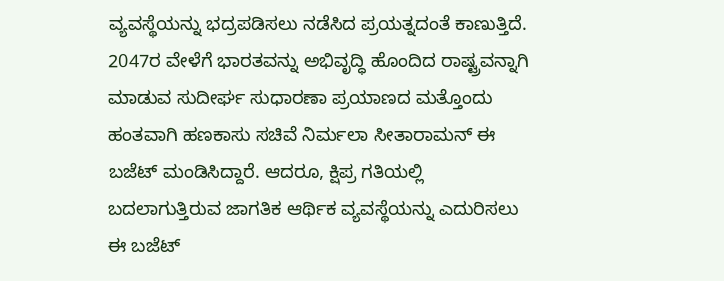ವ್ಯವಸ್ಥೆಯನ್ನು ಭದ್ರಪಡಿಸಲು ನಡೆಸಿದ ಪ್ರಯತ್ನದಂತೆ ಕಾಣುತ್ತಿದೆ. 2047ರ ವೇಳೆಗೆ ಭಾರತವನ್ನು ಅಭಿವೃದ್ಧಿ ಹೊಂದಿದ ರಾಷ್ಟ್ರವನ್ನಾಗಿ ಮಾಡುವ ಸುದೀರ್ಘ ಸುಧಾರಣಾ ಪ್ರಯಾಣದ ಮತ್ತೊಂದು ಹಂತವಾಗಿ ಹಣಕಾಸು ಸಚಿವೆ ನಿರ್ಮಲಾ ಸೀತಾರಾಮನ್ ಈ ಬಜೆಟ್ ಮಂಡಿಸಿದ್ದಾರೆ. ಆದರೂ, ಕ್ಷಿಪ್ರ ಗತಿಯಲ್ಲಿ ಬದಲಾಗುತ್ತಿರುವ ಜಾಗತಿಕ ಆರ್ಥಿಕ ವ್ಯವಸ್ಥೆಯನ್ನು ಎದುರಿಸಲು ಈ ಬಜೆಟ್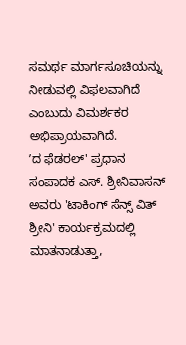ಸಮರ್ಥ ಮಾರ್ಗಸೂಚಿಯನ್ನು ನೀಡುವಲ್ಲಿ ವಿಫಲವಾಗಿದೆ ಎಂಬುದು ವಿಮರ್ಶಕರ ಅಭಿಪ್ರಾಯವಾಗಿದೆ.
ʼದ ಫೆಡರಲ್' ಪ್ರಧಾನ ಸಂಪಾದಕ ಎಸ್. ಶ್ರೀನಿವಾಸನ್ ಅವರು 'ಟಾಕಿಂಗ್ ಸೆನ್ಸ್ ವಿತ್ ಶ್ರೀನಿ' ಕಾರ್ಯಕ್ರಮದಲ್ಲಿ ಮಾತನಾಡುತ್ತಾ,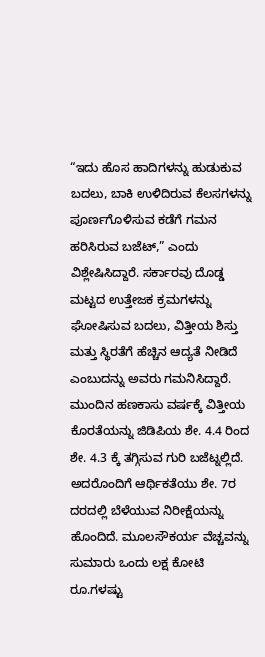“ಇದು ಹೊಸ ಹಾದಿಗಳನ್ನು ಹುಡುಕುವ ಬದಲು, ಬಾಕಿ ಉಳಿದಿರುವ ಕೆಲಸಗಳನ್ನು ಪೂರ್ಣಗೊಳಿಸುವ ಕಡೆಗೆ ಗಮನ ಹರಿಸಿರುವ ಬಜೆಟ್,” ಎಂದು ವಿಶ್ಲೇಷಿಸಿದ್ದಾರೆ. ಸರ್ಕಾರವು ದೊಡ್ಡ ಮಟ್ಟದ ಉತ್ತೇಜಕ ಕ್ರಮಗಳನ್ನು ಘೋಷಿಸುವ ಬದಲು, ವಿತ್ತೀಯ ಶಿಸ್ತು ಮತ್ತು ಸ್ಥಿರತೆಗೆ ಹೆಚ್ಚಿನ ಆದ್ಯತೆ ನೀಡಿದೆ ಎಂಬುದನ್ನು ಅವರು ಗಮನಿಸಿದ್ದಾರೆ.
ಮುಂದಿನ ಹಣಕಾಸು ವರ್ಷಕ್ಕೆ ವಿತ್ತೀಯ ಕೊರತೆಯನ್ನು ಜಿಡಿಪಿಯ ಶೇ. 4.4 ರಿಂದ ಶೇ. 4.3 ಕ್ಕೆ ತಗ್ಗಿಸುವ ಗುರಿ ಬಜೆಟ್ನಲ್ಲಿದೆ. ಅದರೊಂದಿಗೆ ಆರ್ಥಿಕತೆಯು ಶೇ. 7ರ ದರದಲ್ಲಿ ಬೆಳೆಯುವ ನಿರೀಕ್ಷೆಯನ್ನು ಹೊಂದಿದೆ. ಮೂಲಸೌಕರ್ಯ ವೆಚ್ಚವನ್ನು ಸುಮಾರು ಒಂದು ಲಕ್ಷ ಕೋಟಿ ರೂ.ಗಳಷ್ಟು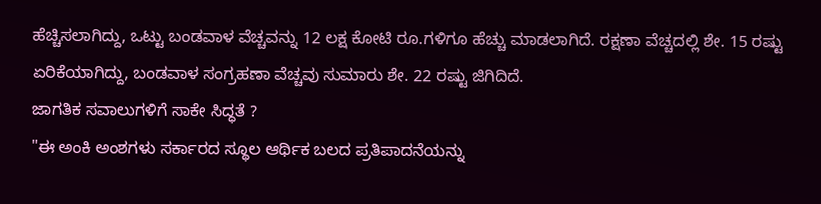ಹೆಚ್ಚಿಸಲಾಗಿದ್ದು, ಒಟ್ಟು ಬಂಡವಾಳ ವೆಚ್ಚವನ್ನು 12 ಲಕ್ಷ ಕೋಟಿ ರೂ.ಗಳಿಗೂ ಹೆಚ್ಚು ಮಾಡಲಾಗಿದೆ. ರಕ್ಷಣಾ ವೆಚ್ಚದಲ್ಲಿ ಶೇ. 15 ರಷ್ಟು ಏರಿಕೆಯಾಗಿದ್ದು, ಬಂಡವಾಳ ಸಂಗ್ರಹಣಾ ವೆಚ್ಚವು ಸುಮಾರು ಶೇ. 22 ರಷ್ಟು ಜಿಗಿದಿದೆ.
ಜಾಗತಿಕ ಸವಾಲುಗಳಿಗೆ ಸಾಕೇ ಸಿದ್ಧತೆ ?
"ಈ ಅಂಕಿ ಅಂಶಗಳು ಸರ್ಕಾರದ ಸ್ಥೂಲ ಆರ್ಥಿಕ ಬಲದ ಪ್ರತಿಪಾದನೆಯನ್ನು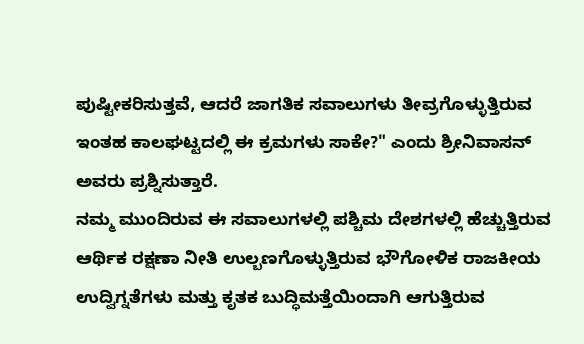ಪುಷ್ಟೀಕರಿಸುತ್ತವೆ, ಆದರೆ ಜಾಗತಿಕ ಸವಾಲುಗಳು ತೀವ್ರಗೊಳ್ಳುತ್ತಿರುವ ಇಂತಹ ಕಾಲಘಟ್ಟದಲ್ಲಿ ಈ ಕ್ರಮಗಳು ಸಾಕೇ?" ಎಂದು ಶ್ರೀನಿವಾಸನ್ ಅವರು ಪ್ರಶ್ನಿಸುತ್ತಾರೆ.
ನಮ್ಮ ಮುಂದಿರುವ ಈ ಸವಾಲುಗಳಲ್ಲಿ ಪಶ್ಚಿಮ ದೇಶಗಳಲ್ಲಿ ಹೆಚ್ಚುತ್ತಿರುವ ಆರ್ಥಿಕ ರಕ್ಷಣಾ ನೀತಿ ಉಲ್ಬಣಗೊಳ್ಳುತ್ತಿರುವ ಭೌಗೋಳಿಕ ರಾಜಕೀಯ ಉದ್ವಿಗ್ನತೆಗಳು ಮತ್ತು ಕೃತಕ ಬುದ್ಧಿಮತ್ತೆಯಿಂದಾಗಿ ಆಗುತ್ತಿರುವ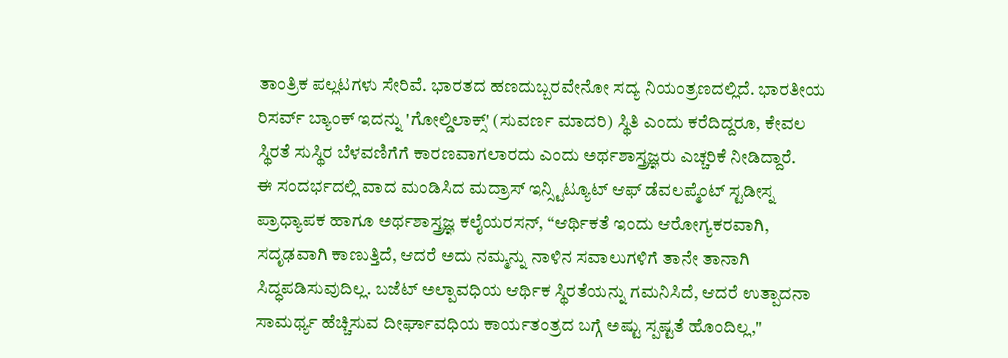ತಾಂತ್ರಿಕ ಪಲ್ಲಟಗಳು ಸೇರಿವೆ. ಭಾರತದ ಹಣದುಬ್ಬರವೇನೋ ಸದ್ಯ ನಿಯಂತ್ರಣದಲ್ಲಿದೆ. ಭಾರತೀಯ ರಿಸರ್ವ್ ಬ್ಯಾಂಕ್ ಇದನ್ನು 'ಗೋಲ್ಡಿಲಾಕ್ಸ್' (ಸುವರ್ಣ ಮಾದರಿ) ಸ್ಥಿತಿ ಎಂದು ಕರೆದಿದ್ದರೂ, ಕೇವಲ ಸ್ಥಿರತೆ ಸುಸ್ಥಿರ ಬೆಳವಣಿಗೆಗೆ ಕಾರಣವಾಗಲಾರದು ಎಂದು ಅರ್ಥಶಾಸ್ತ್ರಜ್ಞರು ಎಚ್ಚರಿಕೆ ನೀಡಿದ್ದಾರೆ.
ಈ ಸಂದರ್ಭದಲ್ಲಿ ವಾದ ಮಂಡಿಸಿದ ಮದ್ರಾಸ್ ಇನ್ಸ್ಟಿಟ್ಯೂಟ್ ಆಫ್ ಡೆವಲಪ್ಮೆಂಟ್ ಸ್ಟಡೀಸ್ನ ಪ್ರಾಧ್ಯಾಪಕ ಹಾಗೂ ಅರ್ಥಶಾಸ್ತ್ರಜ್ಞ ಕಲೈಯರಸನ್, “ಆರ್ಥಿಕತೆ ಇಂದು ಆರೋಗ್ಯಕರವಾಗಿ, ಸದೃಢವಾಗಿ ಕಾಣುತ್ತಿದೆ, ಆದರೆ ಅದು ನಮ್ಮನ್ನು ನಾಳಿನ ಸವಾಲುಗಳಿಗೆ ತಾನೇ ತಾನಾಗಿ ಸಿದ್ಧಪಡಿಸುವುದಿಲ್ಲ. ಬಜೆಟ್ ಅಲ್ಪಾವಧಿಯ ಆರ್ಥಿಕ ಸ್ಥಿರತೆಯನ್ನು ಗಮನಿಸಿದೆ, ಆದರೆ ಉತ್ಪಾದನಾ ಸಾಮರ್ಥ್ಯ ಹೆಚ್ಚಿಸುವ ದೀರ್ಘಾವಧಿಯ ಕಾರ್ಯತಂತ್ರದ ಬಗ್ಗೆ ಅಷ್ಟು ಸ್ಪಷ್ಟತೆ ಹೊಂದಿಲ್ಲ,"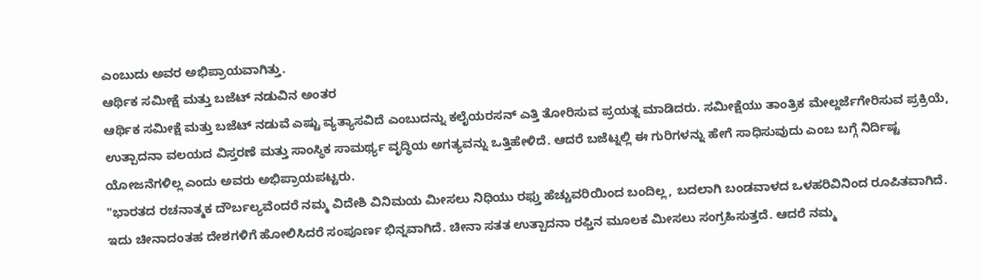ಎಂಬುದು ಅವರ ಅಭಿಪ್ರಾಯವಾಗಿತ್ತು.
ಆರ್ಥಿಕ ಸಮೀಕ್ಷೆ ಮತ್ತು ಬಜೆಟ್ ನಡುವಿನ ಅಂತರ
ಆರ್ಥಿಕ ಸಮೀಕ್ಷೆ ಮತ್ತು ಬಜೆಟ್ ನಡುವೆ ಎಷ್ಟು ವ್ಯತ್ಯಾಸವಿದೆ ಎಂಬುದನ್ನು ಕಲೈಯರಸನ್ ಎತ್ತಿ ತೋರಿಸುವ ಪ್ರಯತ್ನ ಮಾಡಿದರು. ಸಮೀಕ್ಷೆಯು ತಾಂತ್ರಿಕ ಮೇಲ್ದರ್ಜೆಗೇರಿಸುವ ಪ್ರಕ್ರಿಯೆ, ಉತ್ಪಾದನಾ ವಲಯದ ವಿಸ್ತರಣೆ ಮತ್ತು ಸಾಂಸ್ಥಿಕ ಸಾಮರ್ಥ್ಯ ವೃದ್ಧಿಯ ಅಗತ್ಯವನ್ನು ಒತ್ತಿಹೇಳಿದೆ. ಆದರೆ ಬಜೆಟ್ನಲ್ಲಿ ಈ ಗುರಿಗಳನ್ನು ಹೇಗೆ ಸಾಧಿಸುವುದು ಎಂಬ ಬಗ್ಗೆ ನಿರ್ದಿಷ್ಟ ಯೋಜನೆಗಳಿಲ್ಲ ಎಂದು ಅವರು ಅಭಿಪ್ರಾಯಪಟ್ಟರು.
"ಭಾರತದ ರಚನಾತ್ಮಕ ದೌರ್ಬಲ್ಯವೆಂದರೆ ನಮ್ಮ ವಿದೇಶಿ ವಿನಿಮಯ ಮೀಸಲು ನಿಧಿಯು ರಫ್ತು ಹೆಚ್ಚುವರಿಯಿಂದ ಬಂದಿಲ್ಲ, ಬದಲಾಗಿ ಬಂಡವಾಳದ ಒಳಹರಿವಿನಿಂದ ರೂಪಿತವಾಗಿದೆ. ಇದು ಚೀನಾದಂತಹ ದೇಶಗಳಿಗೆ ಹೋಲಿಸಿದರೆ ಸಂಪೂರ್ಣ ಭಿನ್ನವಾಗಿದೆ. ಚೀನಾ ಸತತ ಉತ್ಪಾದನಾ ರಫ್ತಿನ ಮೂಲಕ ಮೀಸಲು ಸಂಗ್ರಹಿಸುತ್ತದೆ. ಆದರೆ ನಮ್ಮ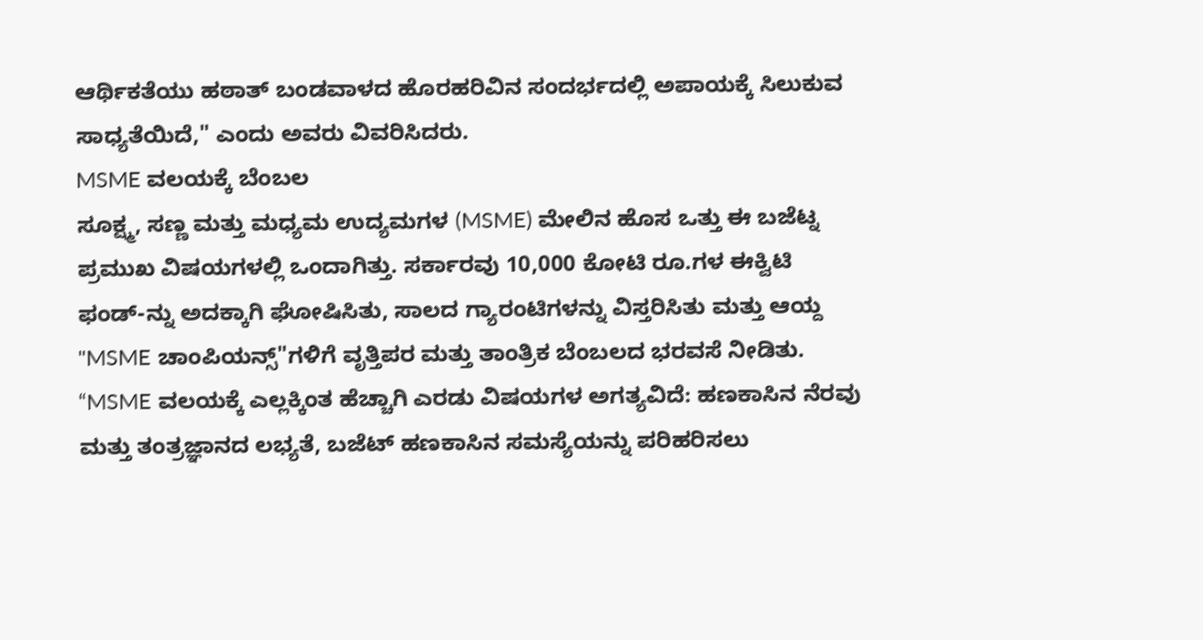ಆರ್ಥಿಕತೆಯು ಹಠಾತ್ ಬಂಡವಾಳದ ಹೊರಹರಿವಿನ ಸಂದರ್ಭದಲ್ಲಿ ಅಪಾಯಕ್ಕೆ ಸಿಲುಕುವ ಸಾಧ್ಯತೆಯಿದೆ," ಎಂದು ಅವರು ವಿವರಿಸಿದರು.
MSME ವಲಯಕ್ಕೆ ಬೆಂಬಲ
ಸೂಕ್ಷ್ಮ, ಸಣ್ಣ ಮತ್ತು ಮಧ್ಯಮ ಉದ್ಯಮಗಳ (MSME) ಮೇಲಿನ ಹೊಸ ಒತ್ತು ಈ ಬಜೆಟ್ನ ಪ್ರಮುಖ ವಿಷಯಗಳಲ್ಲಿ ಒಂದಾಗಿತ್ತು. ಸರ್ಕಾರವು 10,000 ಕೋಟಿ ರೂ.ಗಳ ಈಕ್ವಿಟಿ ಫಂಡ್-ನ್ನು ಅದಕ್ಕಾಗಿ ಘೋಷಿಸಿತು, ಸಾಲದ ಗ್ಯಾರಂಟಿಗಳನ್ನು ವಿಸ್ತರಿಸಿತು ಮತ್ತು ಆಯ್ದ "MSME ಚಾಂಪಿಯನ್ಸ್"ಗಳಿಗೆ ವೃತ್ತಿಪರ ಮತ್ತು ತಾಂತ್ರಿಕ ಬೆಂಬಲದ ಭರವಸೆ ನೀಡಿತು.
“MSME ವಲಯಕ್ಕೆ ಎಲ್ಲಕ್ಕಿಂತ ಹೆಚ್ಚಾಗಿ ಎರಡು ವಿಷಯಗಳ ಅಗತ್ಯವಿದೆ: ಹಣಕಾಸಿನ ನೆರವು ಮತ್ತು ತಂತ್ರಜ್ಞಾನದ ಲಭ್ಯತೆ, ಬಜೆಟ್ ಹಣಕಾಸಿನ ಸಮಸ್ಯೆಯನ್ನು ಪರಿಹರಿಸಲು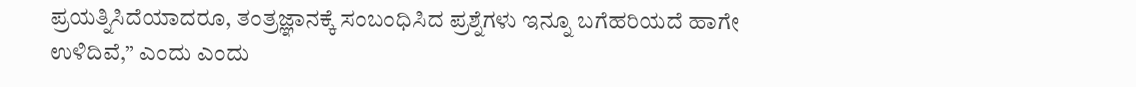ಪ್ರಯತ್ನಿಸಿದೆಯಾದರೂ, ತಂತ್ರಜ್ಞಾನಕ್ಕೆ ಸಂಬಂಧಿಸಿದ ಪ್ರಶ್ನೆಗಳು ಇನ್ನೂ ಬಗೆಹರಿಯದೆ ಹಾಗೇ ಉಳಿದಿವೆ,” ಎಂದು ಎಂದು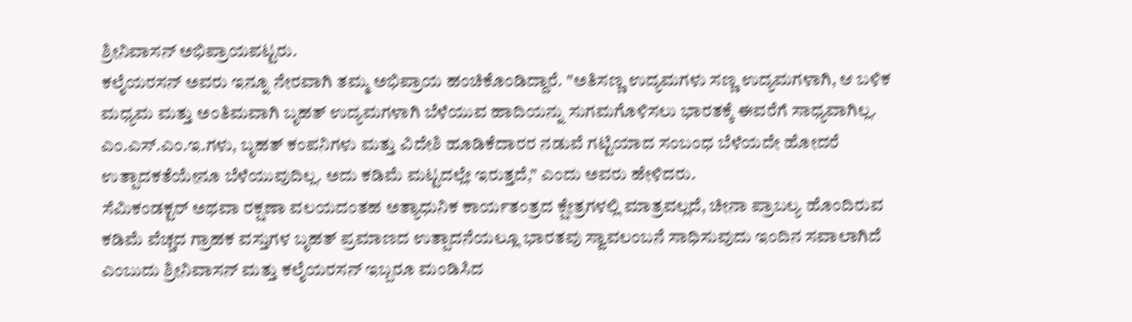ಶ್ರೀನಿವಾಸನ್ ಅಭಿಪ್ರಾಯಪಟ್ಟರು.
ಕಲೈಯರಸನ್ ಅವರು ಇನ್ನೂ ನೇರವಾಗಿ ತಮ್ಮ ಅಭಿಪ್ರಾಯ ಹಂಚಿಕೊಂಡಿದ್ದಾರೆ. "ಅತಿಸಣ್ಣ ಉದ್ಯಮಗಳು ಸಣ್ಣ ಉದ್ಯಮಗಳಾಗಿ, ಆ ಬಳಿಕ ಮಧ್ಯಮ ಮತ್ತು ಅಂತಿಮವಾಗಿ ಬೃಹತ್ ಉದ್ಯಮಗಳಾಗಿ ಬೆಳೆಯುವ ಹಾದಿಯನ್ನು ಸುಗಮಗೊಳಿಸಲು ಭಾರತಕ್ಕೆ ಈವರೆಗೆ ಸಾಧ್ಯವಾಗಿಲ್ಲ. ಎಂ.ಎಸ್.ಎಂ.ಇ.ಗಳು, ಬೃಹತ್ ಕಂಪನಿಗಳು ಮತ್ತು ವಿದೇಶಿ ಹೂಡಿಕೆದಾರರ ನಡುವೆ ಗಟ್ಟಿಯಾದ ಸಂಬಂಧ ಬೆಳೆಯದೇ ಹೋದರೆ ಉತ್ಪಾದಕತೆಯೇನೂ ಬೆಳೆಯುವುದಿಲ್ಲ. ಅದು ಕಡಿಮೆ ಮಟ್ಟದಲ್ಲೇ ಇರುತ್ತದೆ,” ಎಂದು ಅವರು ಹೇಳಿದರು.
ಸೆಮಿಕಂಡಕ್ಟರ್ ಅಥವಾ ರಕ್ಷಣಾ ವಲಯದಂತಹ ಅತ್ಯಾಧುನಿಕ ಕಾರ್ಯತಂತ್ರದ ಕ್ಷೇತ್ರಗಳಲ್ಲಿ ಮಾತ್ರವಲ್ಲದೆ, ಚೀನಾ ಪ್ರಾಬಲ್ಯ ಹೊಂದಿರುವ ಕಡಿಮೆ ವೆಚ್ಚದ ಗ್ರಾಹಕ ವಸ್ತುಗಳ ಬೃಹತ್ ಪ್ರಮಾಣದ ಉತ್ಪಾದನೆಯಲ್ಲೂ ಭಾರತವು ಸ್ವಾವಲಂಬನೆ ಸಾಧಿಸುವುದು ಇಂದಿನ ಸವಾಲಾಗಿದೆ ಎಂಬುದು ಶ್ರೀನಿವಾಸನ್ ಮತ್ತು ಕಲೈಯರಸನ್ ಇಬ್ಬರೂ ಮಂಡಿಸಿದ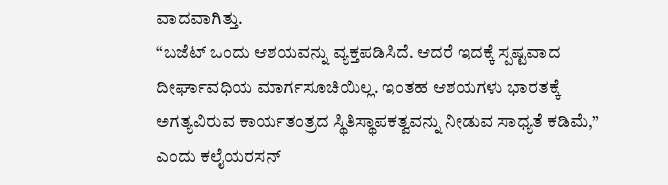ವಾದವಾಗಿತ್ತು.
“ಬಜೆಟ್ ಒಂದು ಆಶಯವನ್ನು ವ್ಯಕ್ತಪಡಿಸಿದೆ. ಆದರೆ ಇದಕ್ಕೆ ಸ್ಪಷ್ಟವಾದ ದೀರ್ಘಾವಧಿಯ ಮಾರ್ಗಸೂಚಿಯಿಲ್ಲ. ಇಂತಹ ಆಶಯಗಳು ಭಾರತಕ್ಕೆ ಅಗತ್ಯವಿರುವ ಕಾರ್ಯತಂತ್ರದ ಸ್ಥಿತಿಸ್ಥಾಪಕತ್ವವನ್ನು ನೀಡುವ ಸಾಧ್ಯತೆ ಕಡಿಮೆ,” ಎಂದು ಕಲೈಯರಸನ್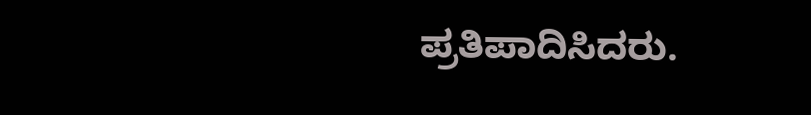ಪ್ರತಿಪಾದಿಸಿದರು.